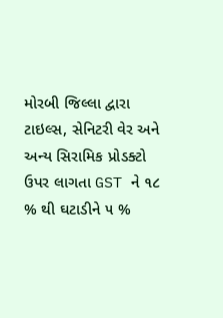મોરબી જિલ્લા દ્વારા ટાઇલ્સ, સેનિટરી વેર અને અન્ય સિરામિક પ્રોડક્ટો ઉપર લાગતા GST ને ૧૮ % થી ઘટાડીને ૫ %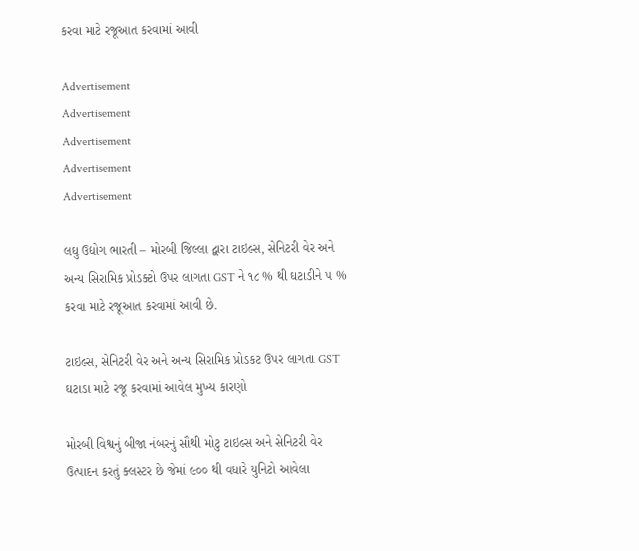કરવા માટે રજૂઆત કરવામાં આવી

Advertisement
Advertisement
Advertisement
Advertisement
Advertisement

લઘુ ઉદ્યોગ ભારતી – મોરબી જિલ્લા દ્વારા ટાઇલ્સ, સેનિટરી વેર અને અન્ય સિરામિક પ્રોડક્ટો ઉપર લાગતા GST ને ૧૮ % થી ઘટાડીને ૫ % કરવા માટે રજૂઆત કરવામાં આવી છે.

ટાઇલ્સ, સેનિટરી વેર અને અન્ય સિરામિક પ્રોડકટ ઉપર લાગતા GST ઘટાડા માટે રજૂ કરવામાં આવેલ મુખ્ય કારણો

મોરબી વિશ્વનું બીજા નંબરનું સૌથી મોટુ ટાઇલ્સ અને સેનિટરી વેર ઉત્પાદન કરતું ક્લસ્ટર છે જેમાં ૯૦૦ થી વધારે યુનિટો આવેલા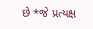છે *જે પ્રત્યક્ષ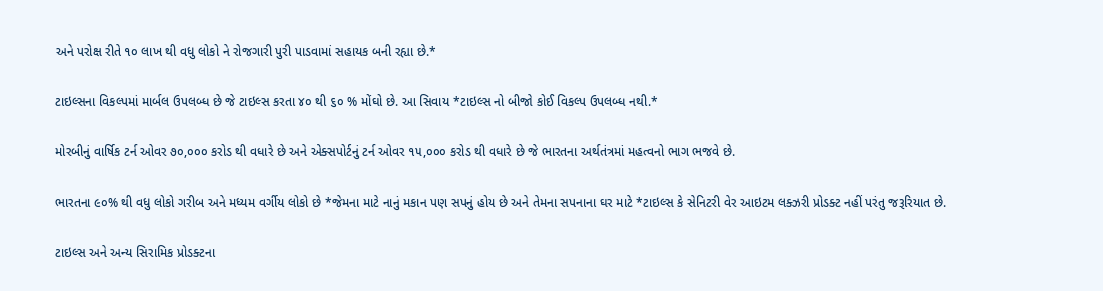અને પરોક્ષ રીતે ૧૦ લાખ થી વધુ લોકો ને રોજગારી પુરી પાડવામાં સહાયક બની રહ્યા છે.*

ટાઇલ્સના વિકલ્પમાં માર્બલ ઉપલબ્ધ છે જે ટાઇલ્સ કરતા ૪૦ થી ૬૦ % મોંઘો છે. આ સિવાય *ટાઇલ્સ નો બીજો કોઈ વિકલ્પ ઉપલબ્ધ નથી.*

મોરબીનું વાર્ષિક ટર્ન ઓવર ૭૦,૦૦૦ કરોડ થી વધારે છે અને એક્સપોર્ટનું ટર્ન ઓવર ૧૫,૦૦૦ કરોડ થી વધારે છે જે ભારતના અર્થતંત્રમાં મહત્વનો ભાગ ભજવે છે.

ભારતના ૯૦% થી વધુ લોકો ગરીબ અને મધ્યમ વર્ગીય લોકો છે *જેમના માટે નાનું મકાન પણ સપનું હોય છે અને તેમના સપનાના ઘર માટે *ટાઇલ્સ કે સેનિટરી વેર આઇટમ લક્ઝરી પ્રોડક્ટ નહીં પરંતુ જરૂરિયાત છે.

ટાઇલ્સ અને અન્ય સિરામિક પ્રોડક્ટના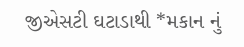જીએસટી ઘટાડાથી *મકાન નું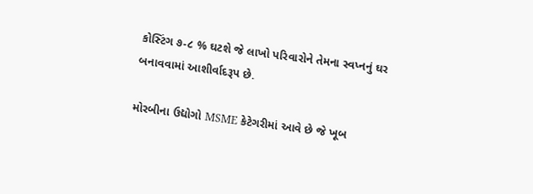કોસ્ટિંગ ૭-૮ % ઘટશે જે લાખો પરિવારોને તેમના સ્વપ્નનું ઘર બનાવવામાં આશીર્વાદરૂપ છે.

મોરબીના ઉદ્યોગો MSME કેટેગરીમાં આવે છે જે ખૂબ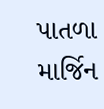પાતળા માર્જિન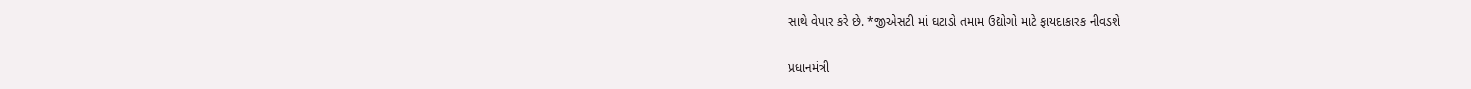સાથે વેપાર કરે છે. *જીએસટી માં ઘટાડો તમામ ઉદ્યોગો માટે ફાયદાકારક નીવડશે

પ્રધાનમંત્રી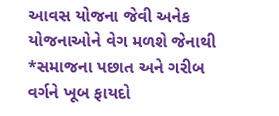આવસ યોજના જેવી અનેક યોજનાઓને વેગ મળશે જેનાથી *સમાજના પછાત અને ગરીબ વર્ગને ખૂબ ફાયદો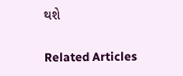થશે

Related Articles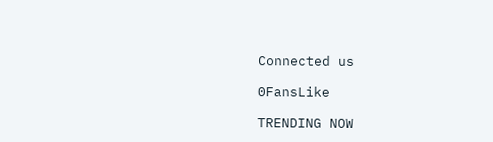Connected us

0FansLike

TRENDING NOW